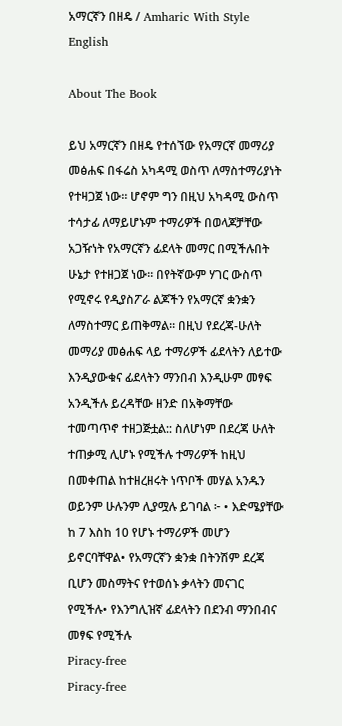አማርኛን በዘዴ / Amharic With Style
English

About The Book

ይህ አማርኛን በዘዴ የተሰኘው የአማርኛ መማሪያ መፅሐፍ በፋሬስ አካዳሚ ወስጥ ለማስተማሪያነት የተዛጋጀ ነው። ሆኖም ግን በዚህ አካዳሚ ውስጥ ተሳታፊ ለማይሆኑም ተማሪዎች በወላጆቻቸው አጋዥነት የአማርኛን ፊደላት መማር በሚችሉበት ሁኔታ የተዘጋጀ ነው። በየትኛውም ሃገር ውስጥ የሚኖሩ የዲያስፖራ ልጆችን የአማርኛ ቋንቋን ለማስተማር ይጠቅማል። በዚህ የደረጃ-ሁለት መማሪያ መፅሐፍ ላይ ተማሪዎች ፊደላትን ለይተው እንዲያውቁና ፊደላትን ማንበብ እንዲሁም መፃፍ አንዲችሉ ይረዳቸው ዘንድ በአቅማቸው ተመጣጥኖ ተዘጋጅቷል:: ስለሆነም በደረጃ ሁለት ተጠቃሚ ሊሆኑ የሚችሉ ተማሪዎች ከዚህ በመቀጠል ከተዘረዘሩት ነጥቦች መሃል አንዱን ወይንም ሁሉንም ሊያሟሉ ይገባል ፦ • እድሜያቸው ከ 7 እስከ 10 የሆኑ ተማሪዎች መሆን ይኖርባቸዋል• የአማርኛን ቋንቋ በትንሽም ደረጃ ቢሆን መስማትና የተወሰኑ ቃላትን መናገር የሚችሉ• የእንግሊዝኛ ፊደላትን በደንብ ማንበብና መፃፍ የሚችሉ
Piracy-free
Piracy-free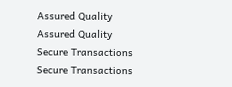Assured Quality
Assured Quality
Secure Transactions
Secure Transactions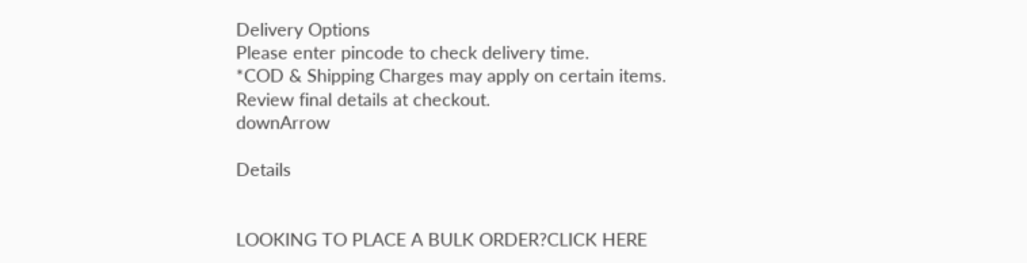Delivery Options
Please enter pincode to check delivery time.
*COD & Shipping Charges may apply on certain items.
Review final details at checkout.
downArrow

Details


LOOKING TO PLACE A BULK ORDER?CLICK HERE